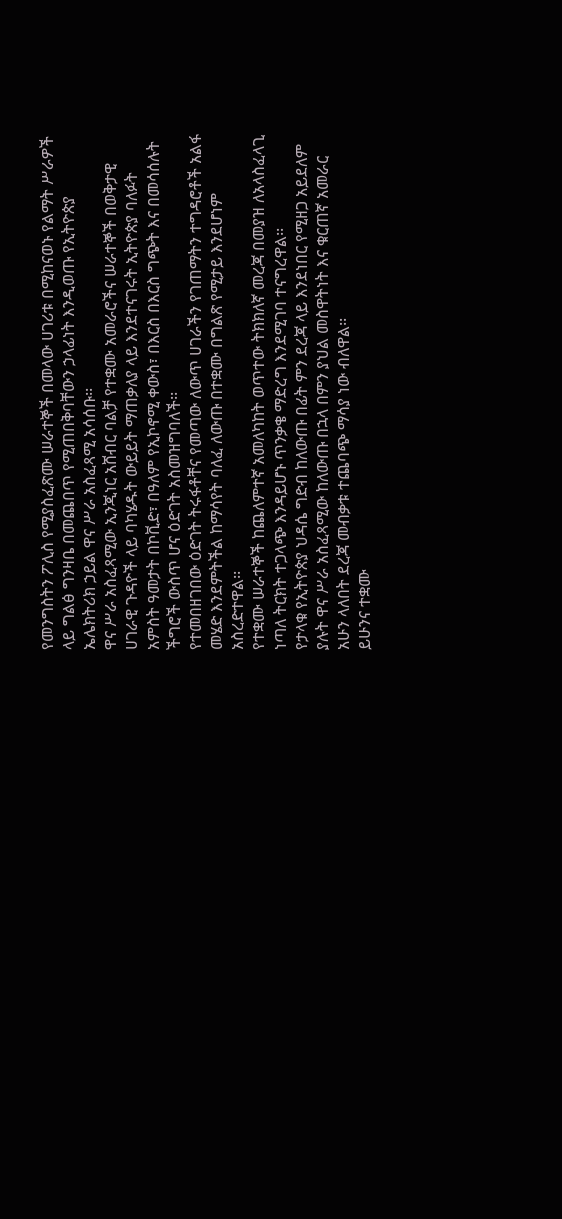የመንግስትን ፖሊስ የሚያስፈጽሙ ሠራተኞች በመላው ሀገሪቱ በሚከናወኑ የልማት ሥራዎች ላይ ግልፅ ግንዛቤ በመጨበጥ የሚጠበቅባቸውን ኃላፊነት እንዲወጡ የኢትዮጵያ ኤሌክትሪክ ኃይል ዋና ሥራ አስፈጻሚ አሳሰቡ፡፡
ዋና ሥራ አስፈጻሚው ኢንጂነር አሸብር ባልቻ የተቋሙ አመራሮችና ሠራተኞች በወቅታዊ ሀገራዊ ጉዳዮች ላይ ባካሄዱት ውይይት ማጠቃለያ ላይ እንደተናገሩት ኢትዮጵያ ባለፉት አምስት ዓመታት በኮቪድ፣ በዓለም የኢኮኖሚ ቀውስ፣ በእርስ በእርስ ግጭት እና በመሳሰሉት ችግሮች ውስጥ ሆና ዕድገት አስመዝግባለች፡፡
የተመበዘገበው ዕድገት ትሩፋቶቸና የመጣው ለውጥ ሀገራችን የገጠማትን ተግዳሮቶች አልፋ መሄድ እንደምትችል ከማሳየት ባለፈ ለውጡ በተቋሙ በግልጽ የሚታይ እንደሆነም አስረድተዋል፡፡
የተቋሙ ሠራተኞች ከጨለምተኛ አመለካከት ወጥተው ትክክለኛ መረጃ በመያዝ ለአላስፈላጊ ነጣለ ትርክት ተጋላጭ እንዳይሆኑ ጥንቃቄ ማድረግ እንደሚገባ ተናግረዋል፡፡
የታላቁ የኢትዮጵያ ህዳሴ ግድብ ከለውጡ በፊት ምን ደረጃ ላይ እንደነበር የሚዘጋ አይደለም ያሉት ዋና ሥራ አስፈጻሚው ከለውጡ በኋላ በምን ያህል መስዋትነት እና ቁርጠኛ አመራር አሁን ላለበት ደረጃ መብቃቱ ተጨባጭ ማሳያ ነው ብለዋል፡፡
ይሁንና ተቋሙ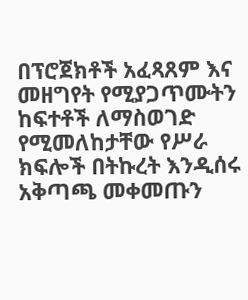በፕሮጀክቶች አፈጻጸም እና መዘግየት የሚያጋጥሙትን ከፍተቶች ለማስወገድ የሚመለከታቸው የሥራ ክፍሎች በትኩረት እንዲሰሩ አቅጣጫ መቀመጡን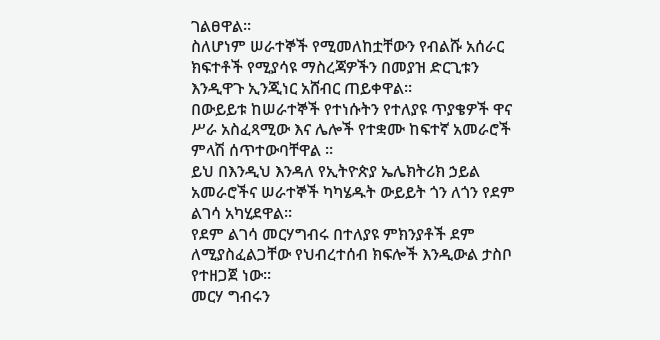ገልፀዋል፡፡
ስለሆነም ሠራተኞች የሚመለከቷቸውን የብልሹ አሰራር ክፍተቶች የሚያሳዩ ማስረጃዎችን በመያዝ ድርጊቱን እንዲዋጉ ኢንጂነር አሸብር ጠይቀዋል፡፡
በውይይቱ ከሠራተኞች የተነሱትን የተለያዩ ጥያቄዎች ዋና ሥራ አስፈጻሚው እና ሌሎች የተቋሙ ከፍተኛ አመራሮች ምላሽ ሰጥተውባቸዋል ፡፡
ይህ በእንዲህ እንዳለ የኢትዮጵያ ኤሌክትሪክ ኃይል አመራሮችና ሠራተኞች ካካሄዱት ውይይት ጎን ለጎን የደም ልገሳ አካሂደዋል፡፡
የደም ልገሳ መርሃግብሩ በተለያዩ ምክንያቶች ደም ለሚያስፈልጋቸው የህብረተሰብ ክፍሎች እንዲውል ታስቦ የተዘጋጀ ነው፡፡
መርሃ ግብሩን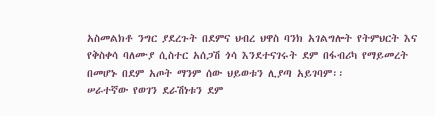አስመልክቶ ንግር ያደረጉት በደምና ህብረ ህዋስ ባንክ አገልግሎት የትምህርት እና የቅስቀሳ ባለሙያ ሲስተር አሰጋሽ ጎሳ እንደተናገሩት ደም በፋብሪካ የማይመረት በመሆኑ በደም አጦት ማንም ሰው ህይወቱን ሊያጣ አይገባም፡፡
ሠራተኛው የወገን ደራሽነቱን ደም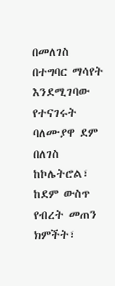በመለገስ በተግባር ማሳየት እንደሚገባው የተናገሩት ባለሙያዋ ደም በለገስ ከኮሌትሮል፣ ከደም ውስጥ የብረት መጠን ክምችት፣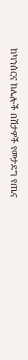ከካንሰርና ከሌሎች በሽታዎች የመታደግ የጤና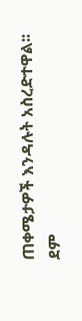ጠቀሜታዎች እንዳሉት አስረድተዋል፡፡
ደም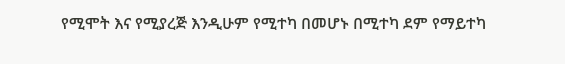የሚሞት እና የሚያረጅ እንዲሁም የሚተካ በመሆኑ በሚተካ ደም የማይተካ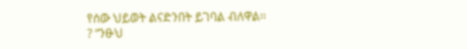የሰው ህይወት ልናድንበት ይገባል ብለዋል፡፡
? “ንፁህ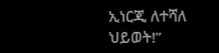ኢነርጂ ለተሻለ ህይወት!”